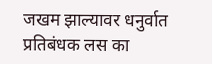जखम झाल्यावर धनुर्वात प्रतिबंधक लस का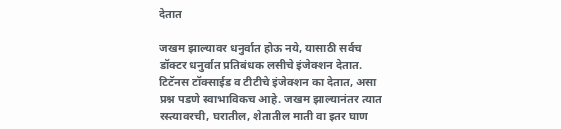देतात

जखम झाल्यावर धनुर्वात होऊ नये, यासाठी सर्वच डॉक्टर धनुर्वात प्रतिबंधक लसीचे इंजेक्शन देतात. टिटॅनस टॉक्साईड व टीटीचे इंजेक्शन का देतात, असा प्रश्न पडणे स्वाभाविकच आहे. जखम झाल्यानंतर त्यात रस्त्यावरची, घरातील, शेतातील माती वा इतर घाण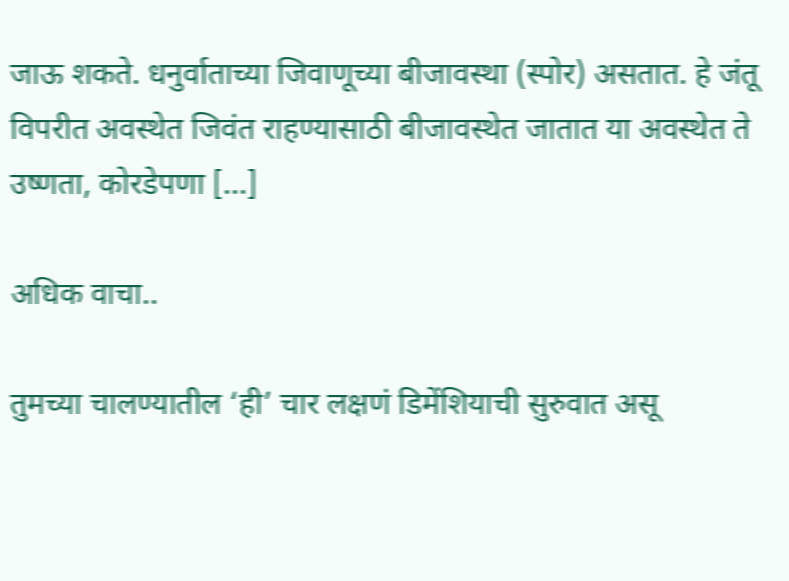जाऊ शकते. धनुर्वाताच्या जिवाणूच्या बीजावस्था (स्पोर) असतात. हे जंतू विपरीत अवस्थेत जिवंत राहण्यासाठी बीजावस्थेत जातात या अवस्थेत ते उष्णता, कोरडेपणा […]

अधिक वाचा..

तुमच्या चालण्यातील ‘ही’ चार लक्षणं डिमेंशियाची सुरुवात असू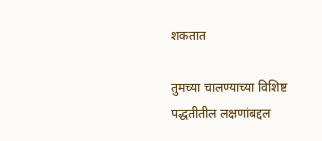शकतात

तुमच्या चालण्याच्या विशिष्ट पद्धतीतील लक्षणांबद्दल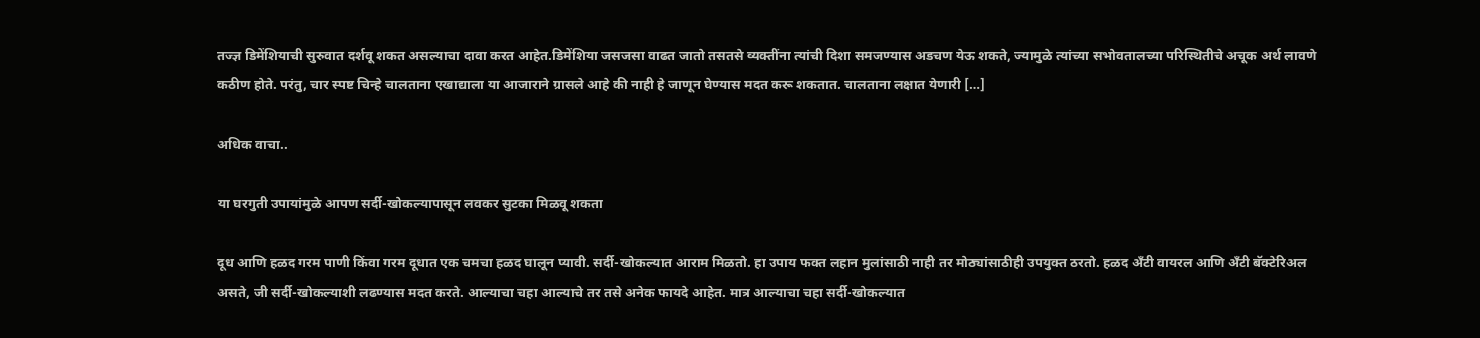तज्ज्ञ डिमेंशियाची सुरुवात दर्शवू शकत असल्याचा दावा करत आहेत.डिमेंशिया जसजसा वाढत जातो तसतसे व्यक्तींना त्यांची दिशा समजण्यास अडचण येऊ शकते, ज्यामुळे त्यांच्या सभोवतालच्या परिस्थितीचे अचूक अर्थ लावणे कठीण होते. परंतु, चार स्पष्ट चिन्हे चालताना एखाद्याला या आजाराने ग्रासले आहे की नाही हे जाणून घेण्यास मदत करू शकतात. चालताना लक्षात येणारी […]

अधिक वाचा..

या घरगुती उपायांमुळे आपण सर्दी-खोकल्यापासून लवकर सुटका मिळवू शकता

दूध आणि हळद गरम पाणी किंवा गरम दूधात एक चमचा हळद घालून प्यावी. सर्दी-खोकल्यात आराम मिळतो. हा उपाय फक्त लहान मुलांसाठी नाही तर मोठ्यांसाठीही उपयुक्त ठरतो. हळद अँटी वायरल आणि अँटी बॅक्टेरिअल असते, जी सर्दी-खोकल्याशी लढण्यास मदत करते. आल्याचा चहा आल्याचे तर तसे अनेक फायदे आहेत. मात्र आल्याचा चहा सर्दी-खोकल्यात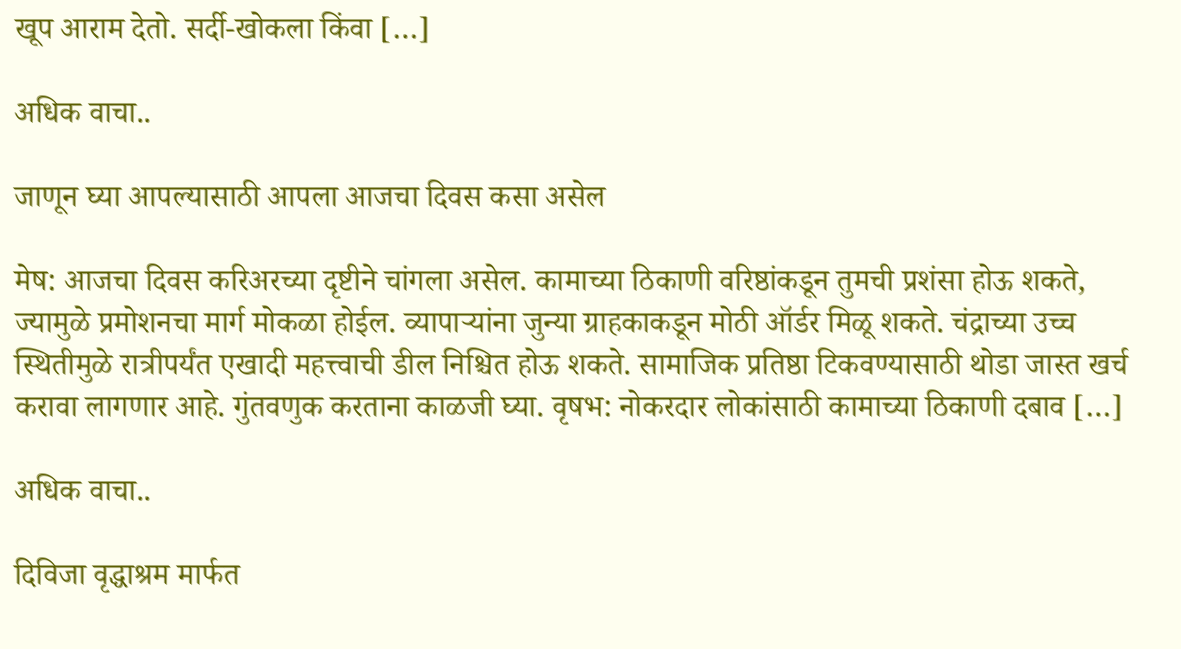खूप आराम देतो. सर्दी-खोकला किंवा […]

अधिक वाचा..

जाणून घ्या आपल्यासाठी आपला आजचा दिवस कसा असेल

मेष: आजचा दिवस करिअरच्या दृष्टीने चांगला असेल. कामाच्या ठिकाणी वरिष्ठांकडून तुमची प्रशंसा होऊ शकते, ज्यामुळे प्रमोशनचा मार्ग मोकळा होईल. व्यापाऱ्यांना जुन्या ग्राहकाकडून मोठी ऑर्डर मिळू शकते. चंद्राच्या उच्च स्थितीमुळे रात्रीपर्यंत एखादी महत्त्वाची डील निश्चित होऊ शकते. सामाजिक प्रतिष्ठा टिकवण्यासाठी थोडा जास्त खर्च करावा लागणार आहे. गुंतवणुक करताना काळजी घ्या. वृषभ: नोकरदार लोकांसाठी कामाच्या ठिकाणी दबाव […]

अधिक वाचा..

दिविजा वृद्धाश्रम मार्फत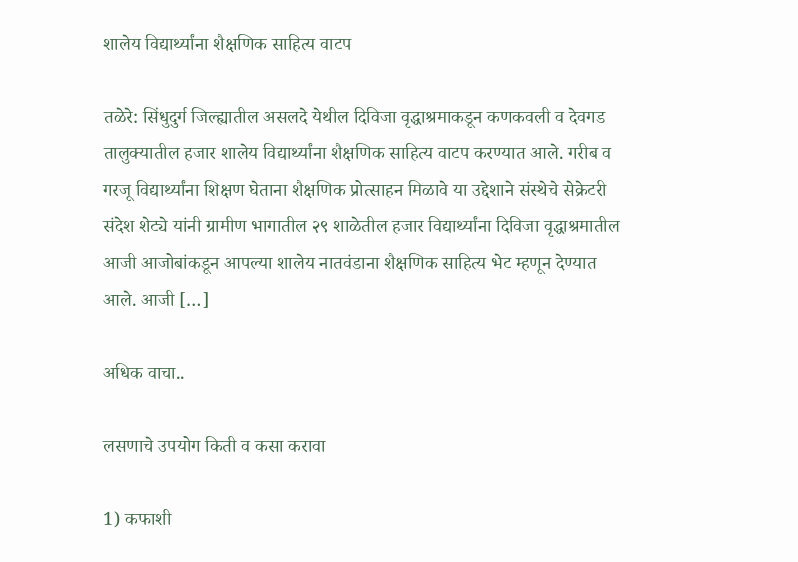शालेय विद्यार्थ्यांना शैक्षणिक साहित्य वाटप

तळेरे: सिंधुदुर्ग जिल्ह्यातील असलदे येथील दिविजा वृद्धाश्रमाकडून कणकवली व देवगड तालुक्यातील हजार शालेय विद्यार्थ्यांना शैक्षणिक साहित्य वाटप करण्यात आले. गरीब व गरजू विद्यार्थ्यांना शिक्षण घेताना शैक्षणिक प्रोत्साहन मिळावे या उद्देशाने संस्थेचे सेक्रेटरी संदेश शेट्ये यांनी ग्रामीण भागातील २९ शाळेतील हजार विद्यार्थ्यांना दिविजा वृद्धाश्रमातील आजी आजोबांकडून आपल्या शालेय नातवंडाना शैक्षणिक साहित्य भेट म्हणून देण्यात आले. आजी […]

अधिक वाचा..

लसणाचे उपयोग किती व कसा करावा

1) कफाशी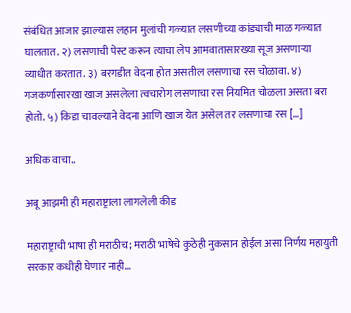संबंधित आजार झाल्यास लहान मुलांची गळ्यात लसणीच्या कांड्याची माळ गळ्यात घालतात. २) लसणाची पेस्ट करून त्याचा लेप आमवातासारख्या सूज असणाऱ्या व्याधीत करतात. ३) बरगडीत वेदना होत असतील लसणाचा रस चोळावा. ४) गजकर्णासारखा खाज असलेला त्वचारोग लसणाचा रस नियमित चोळला असता बरा होतो. ५) किडा चावल्याने वेदना आणि खाज येत असेल तर लसणाचा रस […]

अधिक वाचा..

अबू आझमी ही महाराष्ट्राला लागलेली कीड

महाराष्ट्राची भाषा ही मराठीच; मराठी भाषेचे कुठेही नुकसान होईल असा निर्णय महायुती सरकार कधीही घेणार नाही…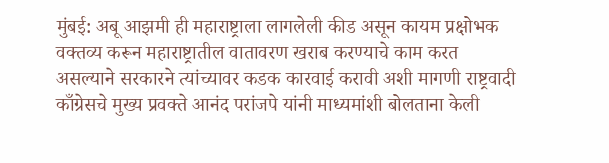मुंबई: अबू आझमी ही महाराष्ट्राला लागलेली कीड असून कायम प्रक्षोभक वक्तव्य करून महाराष्ट्रातील वातावरण खराब करण्याचे काम करत असल्याने सरकारने त्यांच्यावर कडक कारवाई करावी अशी मागणी राष्ट्रवादी काँग्रेसचे मुख्य प्रवक्ते आनंद परांजपे यांनी माध्यमांशी बोलताना केली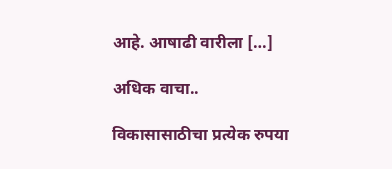आहे. आषाढी वारीला […]

अधिक वाचा..

विकासासाठीचा प्रत्येक रुपया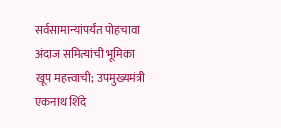सर्वसामान्यांपर्यंत पोहचावा अंदाज समित्यांची भूमिका खूप महत्त्वाची; उपमुख्यमंत्री एकनाथ शिंदे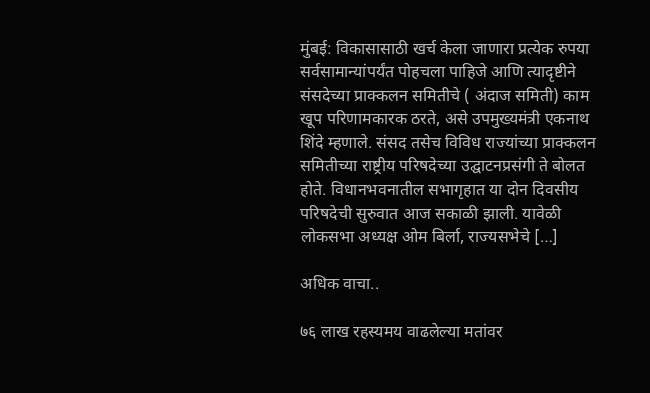मुंबई: विकासासाठी खर्च केला जाणारा प्रत्येक रुपया सर्वसामान्यांपर्यंत पोहचला पाहिजे आणि त्यादृष्टीने संसदेच्या प्राक्कलन समितीचे ( अंदाज समिती) काम खूप परिणामकारक ठरते, असे उपमुख्यमंत्री एकनाथ शिंदे म्हणाले. संसद तसेच विविध राज्यांच्या प्राक्कलन समितीच्या राष्ट्रीय परिषदेच्या उद्घाटनप्रसंगी ते बोलत होते. विधानभवनातील सभागृहात या दोन दिवसीय परिषदेची सुरुवात आज सकाळी झाली. यावेळी लोकसभा अध्यक्ष ओम बिर्ला, राज्यसभेचे […]

अधिक वाचा..

७६ लाख रहस्यमय वाढलेल्या मतांवर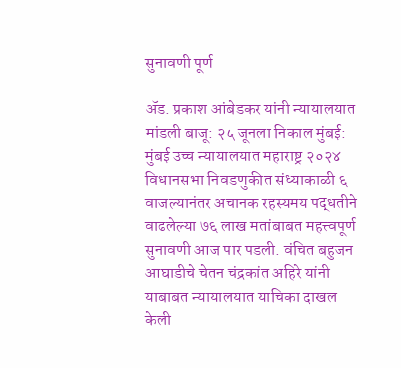सुनावणी पूर्ण

ॲड. प्रकाश आंबेडकर यांनी न्यायालयात मांडली बाजू: २५ जूनला निकाल मुंबई: मुंबई उच्च न्यायालयात महाराष्ट्र २०२४ विधानसभा निवडणुकीत संध्याकाळी ६ वाजल्यानंतर अचानक रहस्यमय पद्धतीने वाढलेल्या ७६ लाख मतांबाबत महत्त्वपूर्ण सुनावणी आज पार पडली. वंचित बहुजन आघाडीचे चेतन चंद्रकांत अहिरे यांनी याबाबत न्यायालयात याचिका दाखल केली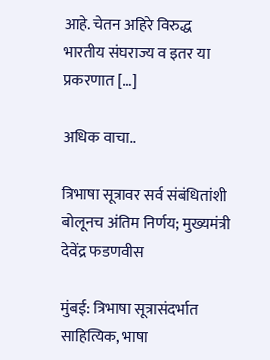आहे. चेतन अहिरे विरुद्ध भारतीय संघराज्य व इतर या प्रकरणात […]

अधिक वाचा..

त्रिभाषा सूत्रावर सर्व संबंधितांशी बोलूनच अंतिम निर्णय; मुख्यमंत्री देवेंद्र फडणवीस

मुंबई: त्रिभाषा सूत्रासंदर्भात साहित्यिक, भाषा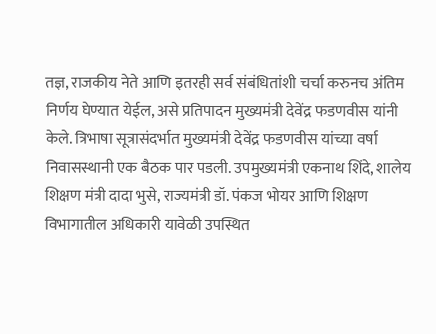तज्ञ, राजकीय नेते आणि इतरही सर्व संबंधितांशी चर्चा करुनच अंतिम निर्णय घेण्यात येईल, असे प्रतिपादन मुख्यमंत्री देवेंद्र फडणवीस यांनी केले. त्रिभाषा सूत्रासंदर्भात मुख्यमंत्री देवेंद्र फडणवीस यांच्या वर्षा निवासस्थानी एक बैठक पार पडली. उपमुख्यमंत्री एकनाथ शिंदे, शालेय शिक्षण मंत्री दादा भुसे, राज्यमंत्री डॉ. पंकज भोयर आणि शिक्षण विभागातील अधिकारी यावेळी उपस्थित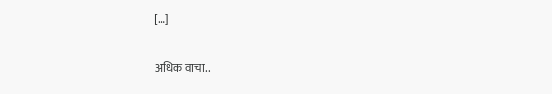[…]

अधिक वाचा..